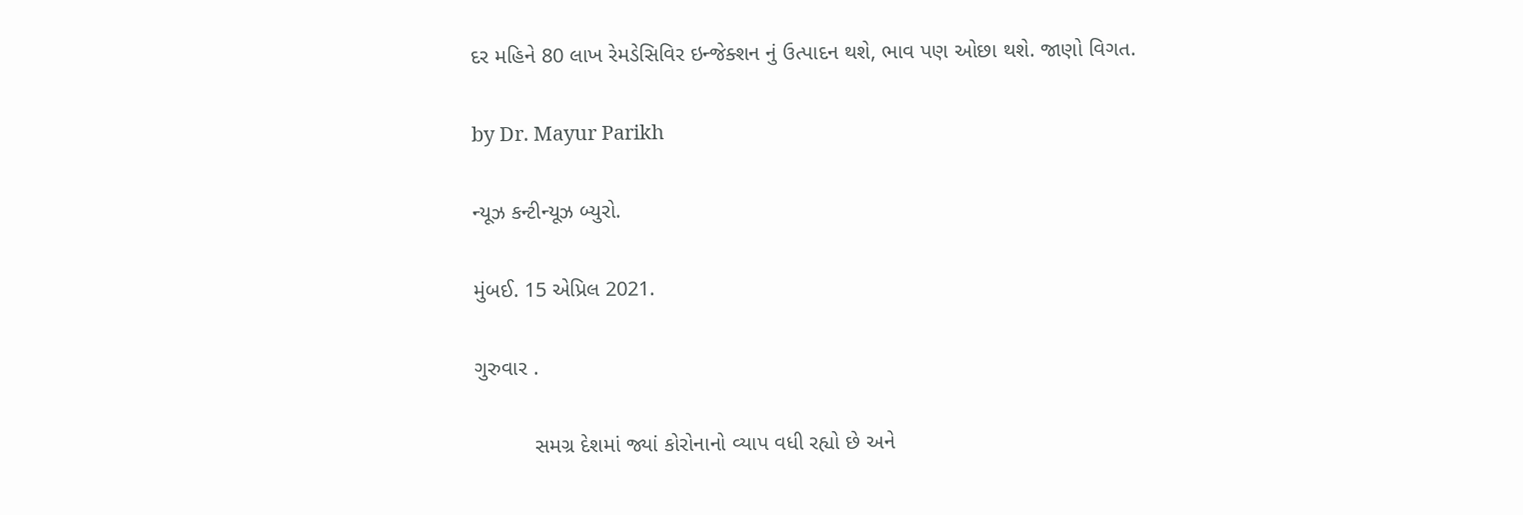દર મહિને 80 લાખ રેમડેસિવિર ઇન્જેક્શન નું ઉત્પાદન થશે, ભાવ પણ ઓછા થશે. જાણો વિગત.

by Dr. Mayur Parikh

ન્યૂઝ કન્ટીન્યૂઝ બ્યુરો.

મુંબઈ. 15 એપ્રિલ 2021.

ગુરુવાર .

          સમગ્ર દેશમાં જ્યાં કોરોનાનો વ્યાપ વધી રહ્યો છે અને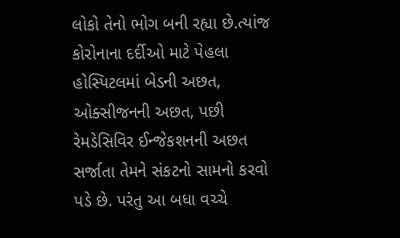લોકો તેનો ભોગ બની રહ્યા છે.ત્યાંજ કોરોનાના દર્દીઓ માટે પેહલા હોસ્પિટલમાં બેડની અછત, ઓક્સીજનની અછત, પછી રેમડેસિવિર ઈન્જેકશનની અછત સર્જાતા તેમને સંકટનો સામનો કરવો પડે છે. પરંતુ આ બધા વચ્ચે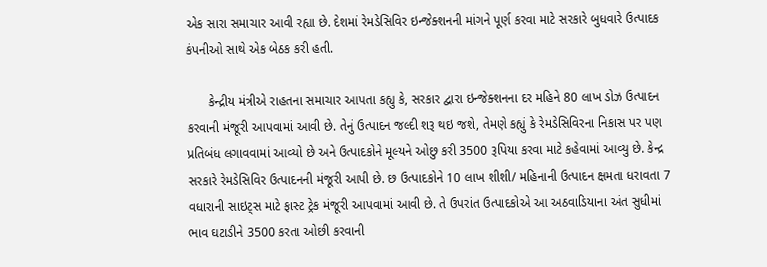એક સારા સમાચાર આવી રહ્યા છે. દેશમાં રેમડેસિવિર ઇન્જેક્શનની માંગને પૂર્ણ કરવા માટે સરકારે બુધવારે ઉત્પાદક કંપનીઓ સાથે એક બેઠક કરી હતી.

      કેન્દ્રીય મંત્રીએ રાહતના સમાચાર આપતા કહ્યુ કે, સરકાર દ્વારા ઇન્જેક્શનના દર મહિને 80 લાખ ડોઝ ઉત્પાદન કરવાની મંજૂરી આપવામાં આવી છે. તેનું ઉત્પાદન જલ્દી શરૂ થઇ જશે, તેમણે કહ્યું કે રેમડેસિવિરના નિકાસ પર પણ પ્રતિબંધ લગાવવામાં આવ્યો છે અને ઉત્પાદકોને મૂલ્યને ઓછુ કરી 3500 રૂપિયા કરવા માટે કહેવામાં આવ્યુ છે. કેન્દ્ર સરકારે રેમડેસિવિર ઉત્પાદનની મંજૂરી આપી છે. છ ઉત્પાદકોને 10 લાખ શીશી/ મહિનાની ઉત્પાદન ક્ષમતા ધરાવતા 7 વધારાની સાઇટ્સ માટે ફાસ્ટ ટ્રેક મંજૂરી આપવામાં આવી છે. તે ઉપરાંત ઉત્પાદકોએ આ અઠવાડિયાના અંત સુધીમાં ભાવ ઘટાડીને 3500 કરતા ઓછી કરવાની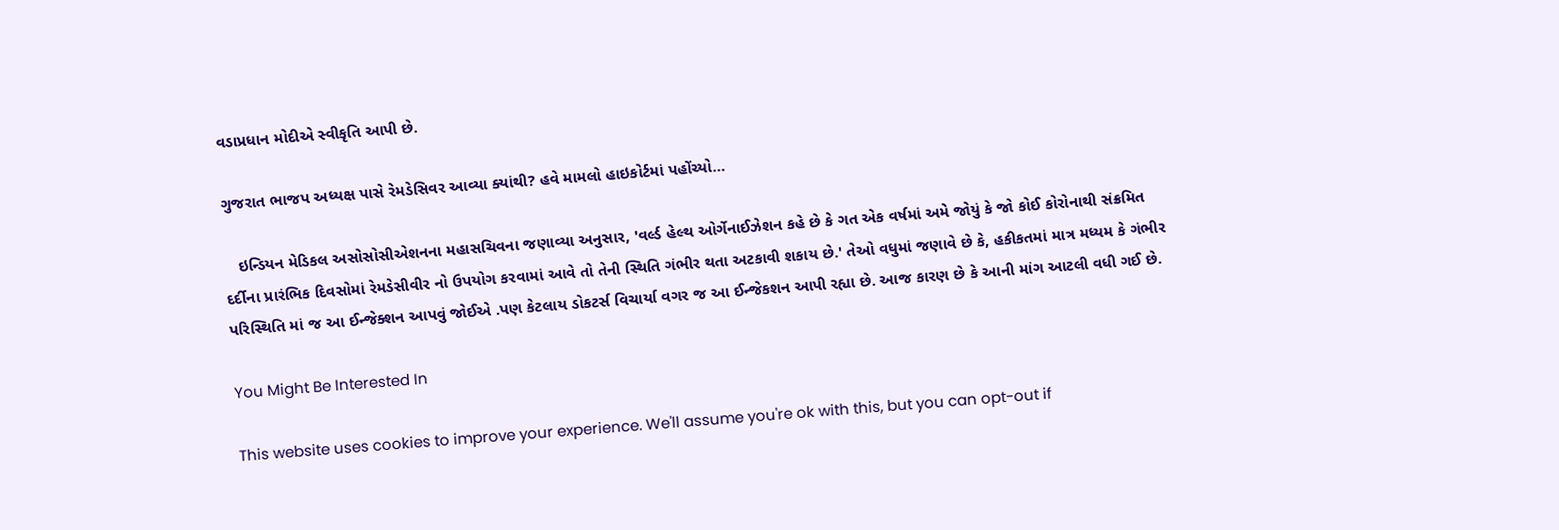વડાપ્રધાન મોદીએ સ્વીકૃતિ આપી છે.

ગુજરાત ભાજપ અધ્યક્ષ પાસે રેમડેસિવર આવ્યા ક્યાંથી? હવે મામલો હાઇકોર્ટમાં પહોંચ્યો…

   ઇન્ડિયન મેડિકલ અસોસોસીએશનના મહાસચિવના જણાવ્યા અનુસાર, 'વર્લ્ડ હેલ્થ ઓર્ગેનાઈઝેશન કહે છે કે ગત એક વર્ષમાં અમે જોયું કે જો કોઈ કોરોનાથી સંક્રમિત દર્દીના પ્રારંભિક દિવસોમાં રેમડેસીવીર નો ઉપયોગ કરવામાં આવે તો તેની સ્થિતિ ગંભીર થતા અટકાવી શકાય છે.' તેઓ વધુમાં જણાવે છે કે, હકીકતમાં માત્ર મધ્યમ કે ગંભીર પરિસ્થિતિ માં જ આ ઈન્જેક્શન આપવું જોઈએ .પણ કેટલાય ડોકટર્સ વિચાર્યા વગર જ આ ઈન્જેકશન આપી રહ્યા છે. આજ કારણ છે કે આની માંગ આટલી વધી ગઈ છે.

You Might Be Interested In

This website uses cookies to improve your experience. We'll assume you're ok with this, but you can opt-out if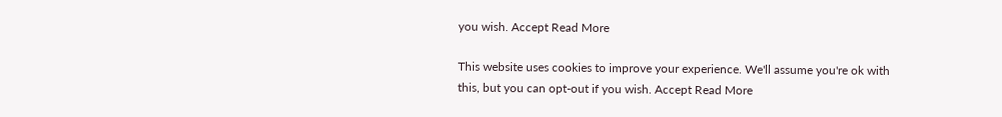you wish. Accept Read More

This website uses cookies to improve your experience. We'll assume you're ok with this, but you can opt-out if you wish. Accept Read More